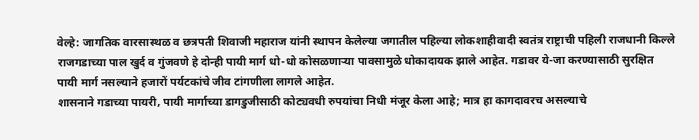वेल्हे: जागतिक वारसास्थळ व छत्रपती शिवाजी महाराज यांनी स्थापन केलेल्या जगातील पहिल्या लोकशाहीवादी स्वतंत्र राष्ट्राची पहिली राजधानी किल्ले राजगडाच्या पाल खुर्द व गुंजवणे हे दोन्ही पायी मार्ग धो-धो कोसळणाऱ्या पावसामुळे धोकादायक झाले आहेत. गडावर ये-जा करण्यासाठी सुरक्षित पायी मार्ग नसल्याने हजारों पर्यटकांचे जीव टांगणीला लागले आहेत.
शासनाने गडाच्या पायरी, पायी मार्गाच्या डागडुजीसाठी कोट्यवधी रुपयांचा निधी मंजूर केला आहे; मात्र हा कागदावरच असल्याचे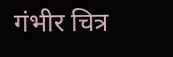गंभीर चित्र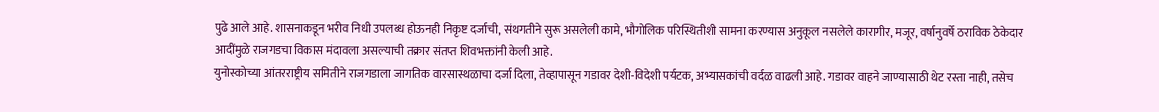पुढे आले आहे. शासनाकडून भरीव निधी उपलब्ध होऊनही निकृष्ट दर्जाची, संथगतीने सुरू असलेली कामे, भौगोलिक परिस्थितीशी सामना करण्यास अनुकूल नसलेले कारागीर, मजूर, वर्षानुवर्षे ठराविक ठेकेदार आदींमुळे राजगडचा विकास मंदावला असल्याची तक्रार संतप्त शिवभक्तांनी केली आहे.
युनोस्कोच्या आंतरराष्ट्रीय समितीने राजगडाला जागतिक वारसास्थळाचा दर्जा दिला, तेव्हापासून गडावर देशी-विदेशी पर्यटक, अभ्यासकांची वर्दळ वाढली आहे. गडावर वाहने जाण्यासाठी थेट रस्ता नाही, तसेच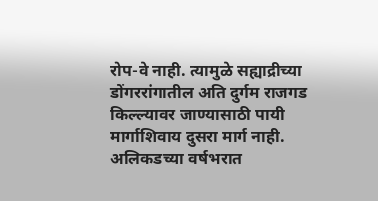रोप-वे नाही. त्यामुळे सह्याद्रीच्या डोंगररांगातील अति दुर्गम राजगड किल्ल्यावर जाण्यासाठी पायी मार्गाशिवाय दुसरा मार्ग नाही. अलिकडच्या वर्षभरात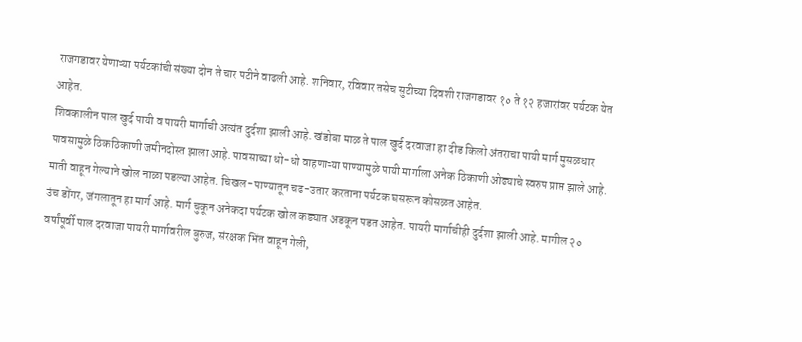राजगडावर येणाऱ्या पर्यटकांची संख्या दोन ते चार पटीने वाढली आहे. शनिवार, रविवार तसेच सुटीच्या दिवशी राजगडावर १० ते १२ हजारांवर पर्यटक येत आहेत.
शिवकालीन पाल खुर्द पायी व पायरी मार्गाची अत्यंत दुर्दशा झाली आहे. खंडोबा माळ ते पाल खुर्द दरवाजा हा दीड किलो अंतराचा पायी मार्ग मुसळधार पावसामुळे ठिकठिकाणी जमीनदोस्त झाला आहे. पावसाच्या धो-धो वाहणाऱ्या पाण्यामुळे पायी मार्गाला अनेक ठिकाणी ओढ्याचे स्वरुप प्राप्त झाले आहे. माती वाहून गेल्याने खोल नाळा पडल्या आहेत. चिखल-पाण्यातून चढ-उतार करताना पर्यटक घसरून कोसळत आहेत.
उंच डोंगर, जंगलातून हा मार्ग आहे. मार्ग चुकून अनेकदा पर्यटक खोल कड्यात अडकून पडत आहेत. पायरी मार्गाचीही दुर्दशा झाली आहे. मागील २० वर्षांपूर्वी पाल दरवाजा पायरी मार्गावरील बुरुज, संरक्षक भिंत वाहून गेली,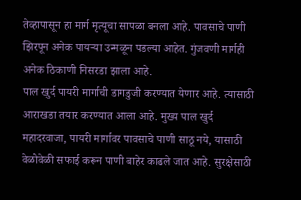तेव्हापासून हा मार्ग मृत्यूचा सापळा बनला आहे. पावसाचे पाणी झिरपून अनेक पायऱ्या उन्मळून पडल्या आहेत. गुंजवणी मार्गही अनेक ठिकाणी निसरडा झाला आहे.
पाल खुर्द पायरी मार्गाची डागडुजी करण्यात येणार आहे. त्यासाठी आराखडा तयार करण्यात आला आहे. मुख्य पाल खुर्द महादरवाजा, पायरी मार्गावर पावसाचे पाणी साठू नये, यासाठी वेळोवेळी सफाई करून पाणी बाहेर काढले जात आहे. सुरक्षेसाठी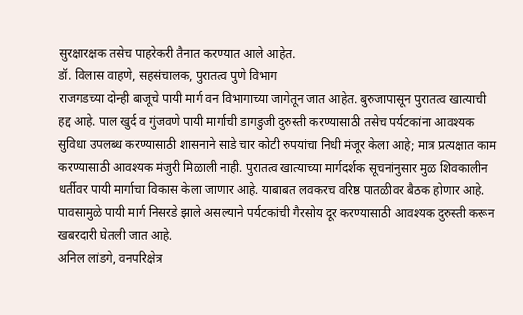सुरक्षारक्षक तसेच पाहरेकरी तैनात करण्यात आले आहेत.
डॉ. विलास वाहणे, सहसंचालक, पुरातत्व पुणे विभाग
राजगडच्या दोन्ही बाजूचे पायी मार्ग वन विभागाच्या जागेतून जात आहेत. बुरुजापासून पुरातत्व खात्याची हद्द आहे. पाल खुर्द व गुंजवणे पायी मार्गाची डागडुजी दुरुस्ती करण्यासाठी तसेच पर्यटकांना आवश्यक सुविधा उपलब्ध करण्यासाठी शासनाने साडे चार कोटी रुपयांचा निधी मंजूर केला आहे; मात्र प्रत्यक्षात काम करण्यासाठी आवश्यक मंजुरी मिळाली नाही. पुरातत्व खात्याच्या मार्गदर्शक सूचनांनुसार मुळ शिवकालीन धर्तीवर पायी मार्गाचा विकास केला जाणार आहे. याबाबत लवकरच वरिष्ठ पातळीवर बैठक होणार आहे. पावसामुळे पायी मार्ग निसरडे झाले असल्याने पर्यटकांची गैरसोय दूर करण्यासाठी आवश्यक दुरुस्ती करून खबरदारी घेतली जात आहे.
अनिल लांडगे, वनपरिक्षेत्र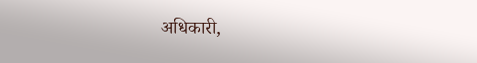अधिकारी,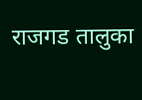राजगड तालुका